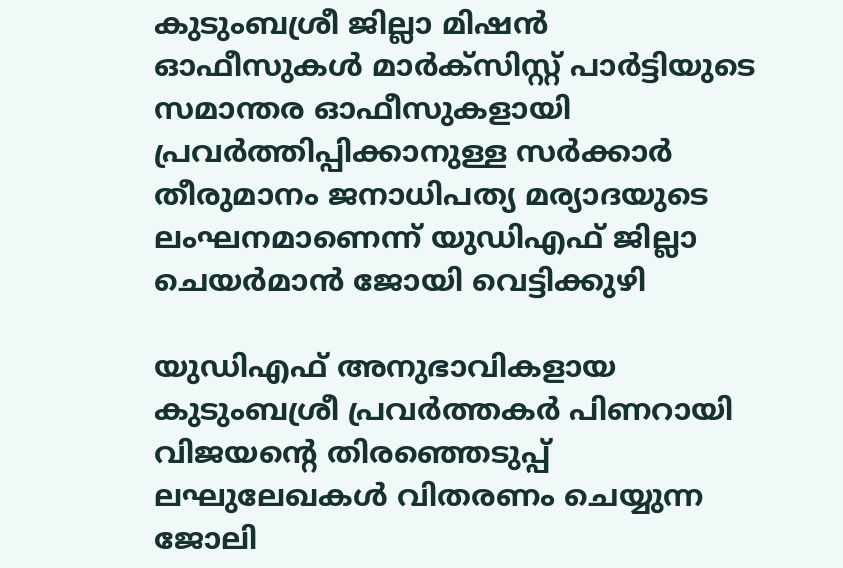കുടുംബശ്രീ ജില്ലാ മിഷൻ ഓഫീസുകൾ മാർക്സിസ്റ്റ് പാർട്ടിയുടെ സമാന്തര ഓഫീസുകളായി പ്രവർത്തിപ്പിക്കാനുള്ള സർക്കാർ തീരുമാനം ജനാധിപത്യ മര്യാദയുടെ ലംഘനമാണെന്ന് യുഡിഎഫ് ജില്ലാ ചെയർമാൻ ജോയി വെട്ടിക്കുഴി

യുഡിഎഫ് അനുഭാവികളായ കുടുംബശ്രീ പ്രവർത്തകർ പിണറായി വിജയന്റെ തിരഞ്ഞെടുപ്പ് ലഘുലേഖകൾ വിതരണം ചെയ്യുന്ന ജോലി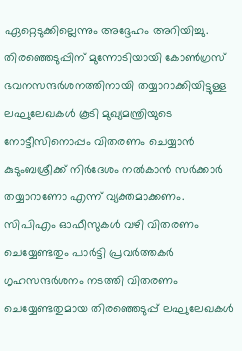ഏറ്റെടുക്കില്ലെന്നും അദ്ദേഹം അറിയിച്ചു. തിരഞ്ഞെടുപ്പിന് മുന്നോടിയായി കോൺഗ്രസ് ഭവനസന്ദർശനത്തിനായി തയ്യാറാക്കിയിട്ടുള്ള ലഘുലേഖകൾ കൂടി മുഖ്യമന്ത്രിയുടെ നോട്ടീസിനൊപ്പം വിതരണം ചെയ്യാൻ കുടുംബശ്രീക്ക് നിർദേശം നൽകാൻ സർക്കാർ തയ്യാറാണോ എന്ന് വ്യക്തമാക്കണം.
സിപിഎം ഓഫീസുകൾ വഴി വിതരണം ചെയ്യേണ്ടതും പാർട്ടി പ്രവർത്തകർ ഗൃഹസന്ദർശനം നടത്തി വിതരണം ചെയ്യേണ്ടതുമായ തിരഞ്ഞെടുപ്പ് ലഘുലേഖകൾ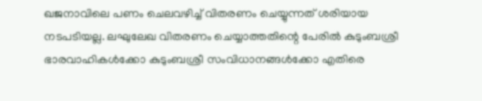ഖജനാവിലെ പണം ചെലവഴിച്ച് വിതരണം ചെയ്യുന്നത് ശരിയായ നടപടിയല്ല. ലഘുലേഖ വിതരണം ചെയ്യാത്തതിന്റെ പേരിൽ കുടുംബശ്രീ ഭാരവാഹികൾക്കോ കുടുംബശ്രീ സംവിധാനങ്ങൾക്കോ എതിരെ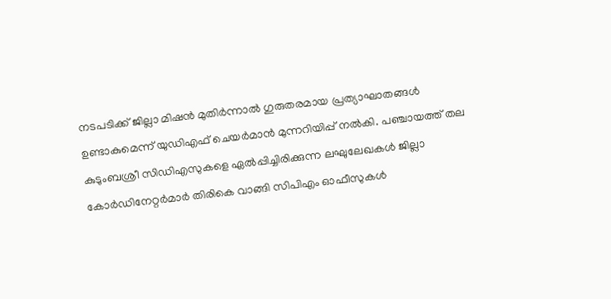നടപടിക്ക് ജില്ലാ മിഷൻ മുതിർന്നാൽ ഗുരുതരമായ പ്രത്യാഘാതങ്ങൾ ഉണ്ടാകുമെന്ന് യുഡിഎഫ് ചെയർമാൻ മുന്നറിയിപ്പ് നൽകി. പഞ്ചായത്ത് തല കുടുംബശ്രീ സിഡിഎസുകളെ ഏൽപ്പിച്ചിരിക്കുന്ന ലഘുലേഖകൾ ജില്ലാ കോർഡിനേറ്റർമാർ തിരികെ വാങ്ങി സിപിഎം ഓഫീസുകൾ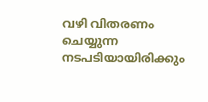വഴി വിതരണം ചെയ്യുന്ന നടപടിയായിരിക്കും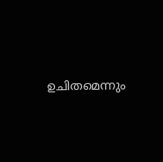ഉചിതമെന്നും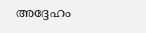അദ്ദേഹം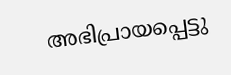അഭിപ്രായപ്പെട്ടു